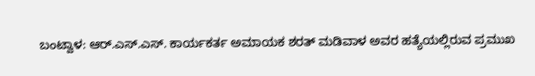ಬಂಟ್ವಾಳ: ಆರ್.ಎಸ್.ಎಸ್. ಕಾರ್ಯಕರ್ತ ಅಮಾಯಕ ಶರತ್ ಮಡಿವಾಳ ಅವರ ಹತ್ಯೆಯಲ್ಲಿರುವ ಪ್ರಮುಖ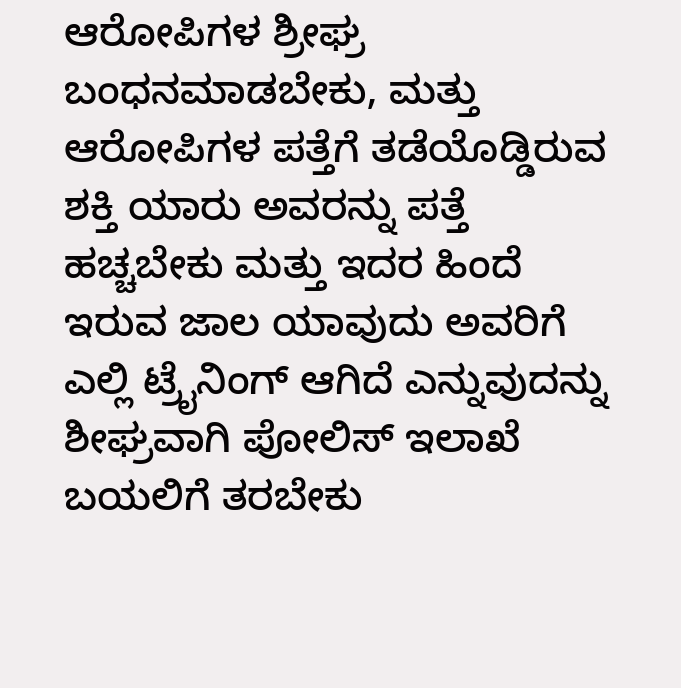ಆರೋಪಿಗಳ ಶ್ರೀಘ್ರ ಬಂಧನಮಾಡಬೇಕು, ಮತ್ತು ಆರೋಪಿಗಳ ಪತ್ತೆಗೆ ತಡೆಯೊಡ್ಡಿರುವ ಶಕ್ತಿ ಯಾರು ಅವರನ್ನು ಪತ್ತೆ ಹಚ್ಚಬೇಕು ಮತ್ತು ಇದರ ಹಿಂದೆ ಇರುವ ಜಾಲ ಯಾವುದು ಅವರಿಗೆ ಎಲ್ಲಿ ಟ್ರೈನಿಂಗ್ ಆಗಿದೆ ಎನ್ನುವುದನ್ನು ಶೀಘ್ರವಾಗಿ ಪೋಲಿಸ್ ಇಲಾಖೆ ಬಯಲಿಗೆ ತರಬೇಕು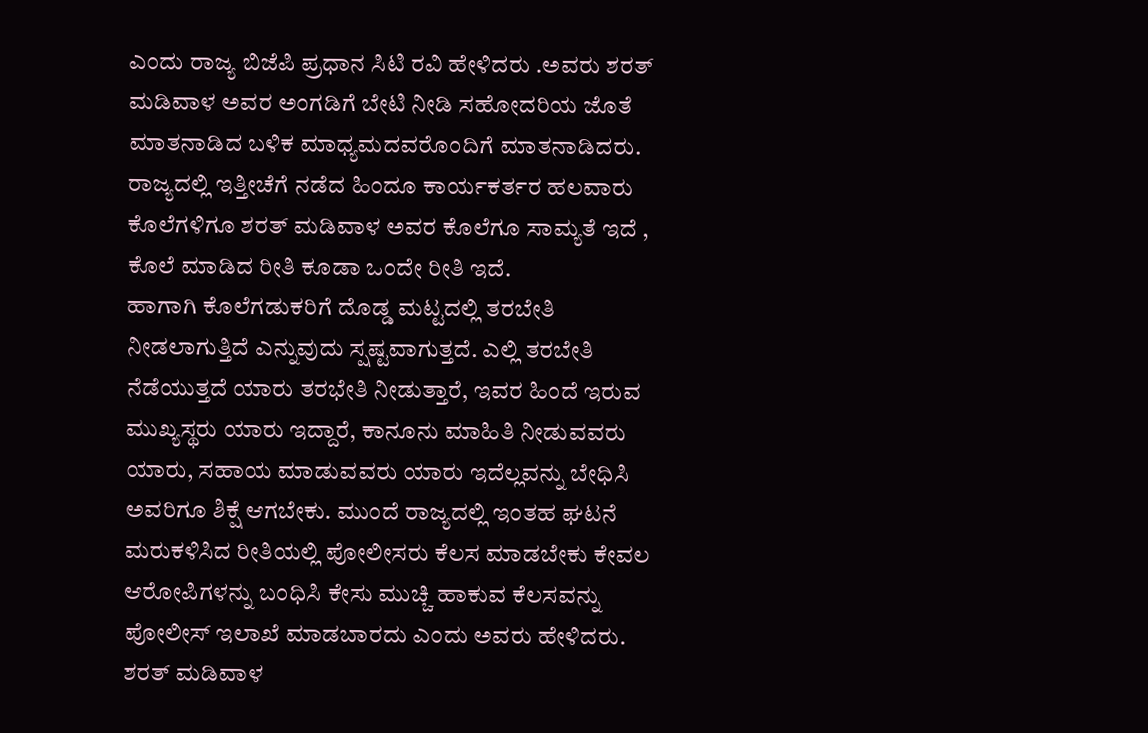ಎಂದು ರಾಜ್ಯ ಬಿಜೆಪಿ ಪ್ರಧಾನ ಸಿಟಿ ರವಿ ಹೇಳಿದರು .ಅವರು ಶರತ್ ಮಡಿವಾಳ ಅವರ ಅಂಗಡಿಗೆ ಬೇಟಿ ನೀಡಿ ಸಹೋದರಿಯ ಜೊತೆ ಮಾತನಾಡಿದ ಬಳಿಕ ಮಾಧ್ಯಮದವರೊಂದಿಗೆ ಮಾತನಾಡಿದರು. ರಾಜ್ಯದಲ್ಲಿ ಇತ್ತೀಚೆಗೆ ನಡೆದ ಹಿಂದೂ ಕಾರ್ಯಕರ್ತರ ಹಲವಾರು ಕೊಲೆಗಳಿಗೂ ಶರತ್ ಮಡಿವಾಳ ಅವರ ಕೊಲೆಗೂ ಸಾಮ್ಯತೆ ಇದೆ , ಕೊಲೆ ಮಾಡಿದ ರೀತಿ ಕೂಡಾ ಒಂದೇ ರೀತಿ ಇದೆ.
ಹಾಗಾಗಿ ಕೊಲೆಗಡುಕರಿಗೆ ದೊಡ್ಡ ಮಟ್ಟದಲ್ಲಿ ತರಬೇತಿ ನೀಡಲಾಗುತ್ತಿದೆ ಎನ್ನುವುದು ಸ್ಷಷ್ಟವಾಗುತ್ತದೆ. ಎಲ್ಲಿ ತರಬೇತಿ ನೆಡೆಯುತ್ತದೆ ಯಾರು ತರಭೇತಿ ನೀಡುತ್ತಾರೆ, ಇವರ ಹಿಂದೆ ಇರುವ ಮುಖ್ಯಸ್ಥರು ಯಾರು ಇದ್ದಾರೆ, ಕಾನೂನು ಮಾಹಿತಿ ನೀಡುವವರು ಯಾರು, ಸಹಾಯ ಮಾಡುವವರು ಯಾರು ಇದೆಲ್ಲವನ್ನು ಬೇಧಿಸಿ ಅವರಿಗೂ ಶಿಕ್ಷೆ ಆಗಬೇಕು. ಮುಂದೆ ರಾಜ್ಯದಲ್ಲಿ ಇಂತಹ ಘಟನೆ ಮರುಕಳಿಸಿದ ರೀತಿಯಲ್ಲಿ ಪೋಲೀಸರು ಕೆಲಸ ಮಾಡಬೇಕು ಕೇವಲ ಆರೋಪಿಗಳನ್ನು ಬಂಧಿಸಿ ಕೇಸು ಮುಚ್ಚಿ ಹಾಕುವ ಕೆಲಸವನ್ನು ಪೋಲೀಸ್ ಇಲಾಖೆ ಮಾಡಬಾರದು ಎಂದು ಅವರು ಹೇಳಿದರು. ಶರತ್ ಮಡಿವಾಳ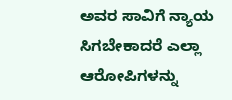ಅವರ ಸಾವಿಗೆ ನ್ಯಾಯ ಸಿಗಬೇಕಾದರೆ ಎಲ್ಲಾ ಆರೋಪಿಗಳನ್ನು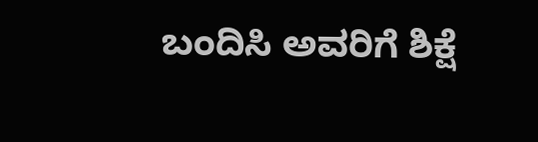ಬಂದಿಸಿ ಅವರಿಗೆ ಶಿಕ್ಷೆ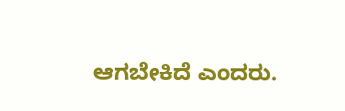ಆಗಬೇಕಿದೆ ಎಂದರು.